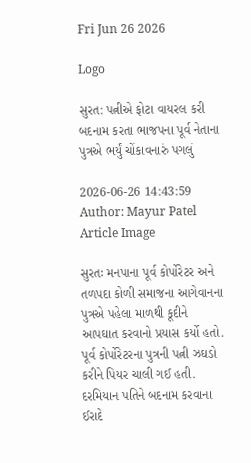Fri Jun 26 2026

Logo

સુરત: પત્નીએ ફોટા વાયરલ કરી બદનામ કરતા ભાજપના પૂર્વ નેતાના પુત્રએ ભર્યું ચોંકાવનારું પગલું

2026-06-26 14:43:59
Author: Mayur Patel
Article Image

સુરતઃ મનપાના પૂર્વ કોર્પોરેટર અને તળપદા કોળી સમાજના આગેવાનના પુત્રએ પહેલા માળથી કૂદીને આપઘાત કરવાનો પ્રયાસ કર્યો હતો. પૂર્વ કોર્પોરેટરના પુત્રની પત્ની ઝઘડો કરીને પિયર ચાલી ગઈ હતી. દરમિયાન પતિને બદનામ કરવાના ઈરાદે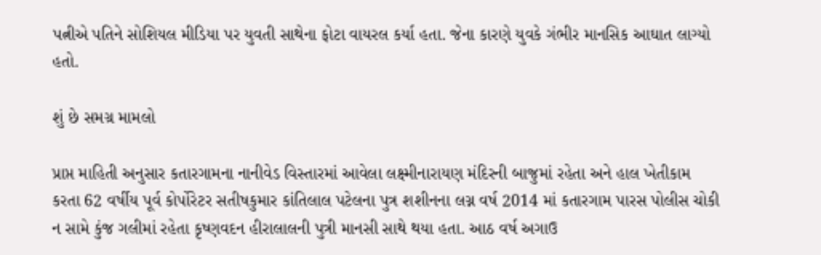પત્નીએ પતિને સોશિયલ મીડિયા પર યુવતી સાથેના ફોટા વાયરલ કર્યા હતા. જેના કારણે યુવકે ગંભીર માનસિક આઘાત લાગ્યો હતો.

શું છે સમગ્ર મામલો

પ્રાપ્ત માહિતી અનુસાર કતારગામના નાનીવેડ વિસ્તારમાં આવેલા લક્ષ્મીનારાયણ મંદિરની બાજુમાં રહેતા અને હાલ ખેતીકામ
કરતા 62 વર્ષીય પૂર્વ કોર્પોરેટર સતીષકુમાર કાંતિલાલ પટેલના પુત્ર શશીનના લગ્ન વર્ષ 2014 માં કતારગામ પારસ પોલીસ ચોકી ન સામે કુંજ ગલીમાં રહેતા કૃષ્ણવદન હીરાલાલની પુત્રી માનસી સાથે થયા હતા. આઠ વર્ષ અગાઉ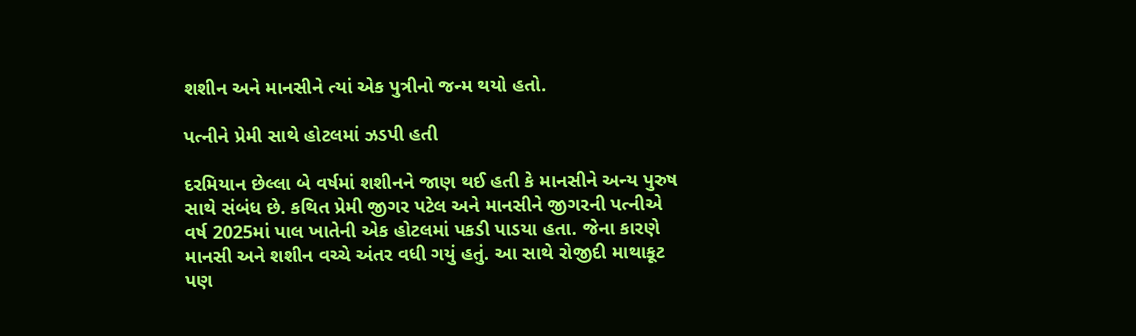શશીન અને માનસીને ત્યાં એક પુત્રીનો જન્મ થયો હતો.

પત્નીને પ્રેમી સાથે હોટલમાં ઝડપી હતી

દરમિયાન છેલ્લા બે વર્ષમાં શશીનને જાણ થઈ હતી કે માનસીને અન્ય પુરુષ સાથે સંબંધ છે. કથિત પ્રેમી જીગર પટેલ અને માનસીને જીગરની પત્નીએ વર્ષ 2025માં પાલ ખાતેની એક હોટલમાં પકડી પાડયા હતા. જેના કારણે માનસી અને શશીન વચ્ચે અંતર વધી ગયું હતું. આ સાથે રોજીદી માથાકૂટ પણ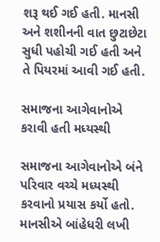શરૂ થઈ ગઈ હતી. માનસી અને શશીનની વાત છુટાછેટા સુધી પહોચી ગઈ હતી અને તે પિયરમાં આવી ગઈ હતી.

સમાજના આગેવાનોએ કરાવી હતી મધ્યસ્થી

સમાજના આગેવાનોએ બંને પરિવાર વચ્ચે મધ્યસ્થી કરવાનો પ્રયાસ કર્યો હતો. માનસીએ બાંહેધરી લખી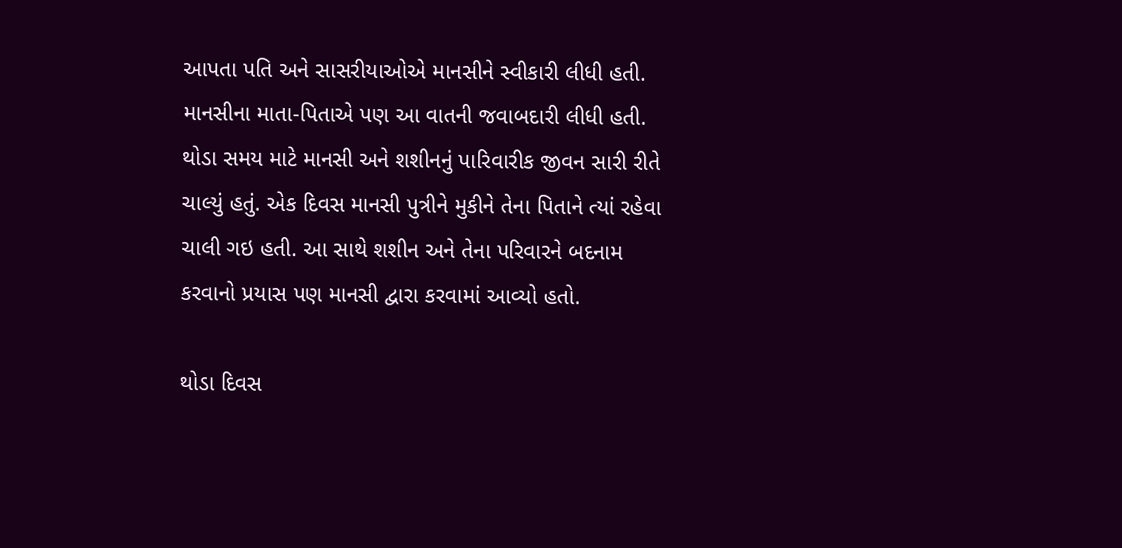આપતા પતિ અને સાસરીયાઓએ માનસીને સ્વીકારી લીધી હતી. માનસીના માતા-પિતાએ પણ આ વાતની જવાબદારી લીધી હતી. થોડા સમય માટે માનસી અને શશીનનું પારિવારીક જીવન સારી રીતે ચાલ્યું હતું. એક દિવસ માનસી પુત્રીને મુકીને તેના પિતાને ત્યાં રહેવા ચાલી ગઇ હતી. આ સાથે શશીન અને તેના પરિવારને બદનામ કરવાનો પ્રયાસ પણ માનસી દ્વારા કરવામાં આવ્યો હતો.

થોડા દિવસ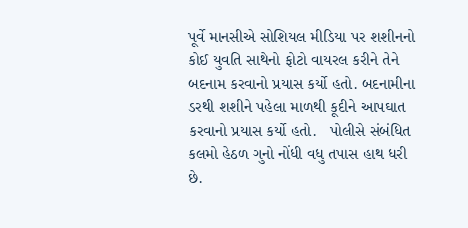પૂર્વે માનસીએ સોશિયલ મીડિયા પર શશીનનો કોઈ યુવતિ સાથેનો ફોટો વાયરલ કરીને તેને બદનામ કરવાનો પ્રયાસ કર્યો હતો. બદનામીના ડરથી શશીને પહેલા માળથી કૂદીને આપઘાત કરવાનો પ્રયાસ કર્યો હતો.   પોલીસે સંબંધિત કલમો હેઠળ ગુનો નોંધી વધુ તપાસ હાથ ધરી છે.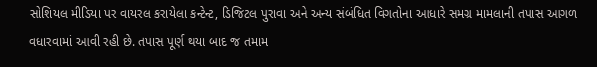સોશિયલ મીડિયા પર વાયરલ કરાયેલા કન્ટેન્ટ, ડિજિટલ પુરાવા અને અન્ય સંબંધિત વિગતોના આધારે સમગ્ર મામલાની તપાસ આગળ વધારવામાં આવી રહી છે. તપાસ પૂર્ણ થયા બાદ જ તમામ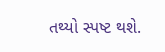તથ્યો સ્પષ્ટ થશે.